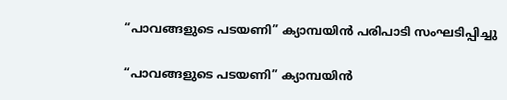“പാവങ്ങളുടെ പടയണി” ക്യാമ്പയിൻ പരിപാടി സംഘടിപ്പിച്ചു

“പാവങ്ങളുടെ പടയണി” ക്യാമ്പയിൻ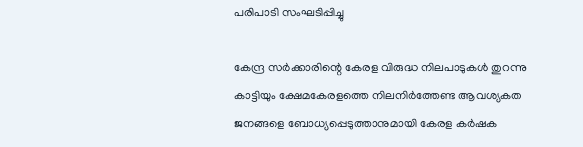പരിപാടി സംഘടിപ്പിച്ചു

കേന്ദ്ര സർക്കാരിന്റെ കേരള വിരുദ്ധ നിലപാടുകൾ തുറന്നു കാട്ടിയും ക്ഷേമകേരളത്തെ നിലനിർത്തേണ്ട ആവശ്യകത ജനങ്ങളെ ബോധ്യപ്പെടുത്താനുമായി കേരള കർഷക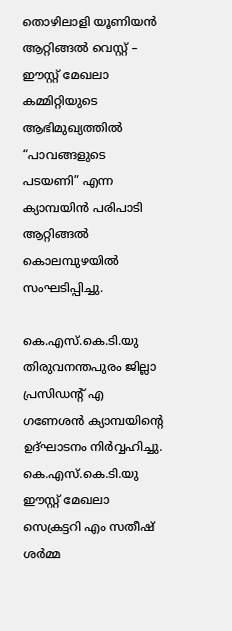തൊഴിലാളി യൂണിയൻ ആറ്റിങ്ങൽ വെസ്റ്റ് – ഈസ്റ്റ് മേഖലാ കമ്മിറ്റിയുടെ ആഭിമുഖ്യത്തിൽ “പാവങ്ങളുടെ പടയണി” എന്ന ക്യാമ്പയിൻ പരിപാടി ആറ്റിങ്ങൽ കൊലമ്പുഴയിൽ സംഘടിപ്പിച്ചു.

കെ.എസ്.കെ.ടി.യു തിരുവനന്തപുരം ജില്ലാ പ്രസിഡന്റ് എ ഗണേശൻ ക്യാമ്പയിന്റെ ഉദ്ഘാടനം നിർവ്വഹിച്ചു. കെ.എസ്.കെ.ടി.യു ഈസ്റ്റ് മേഖലാ സെക്രട്ടറി എം സതീഷ് ശർമ്മ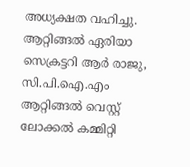അധ്യക്ഷത വഹിച്ചു. ആറ്റിങ്ങൽ ഏരിയാ സെക്രട്ടറി ആർ രാജു, സി.പി.ഐ.എം ആറ്റിങ്ങൽ വെസ്റ്റ് ലോക്കൽ കമ്മിറ്റി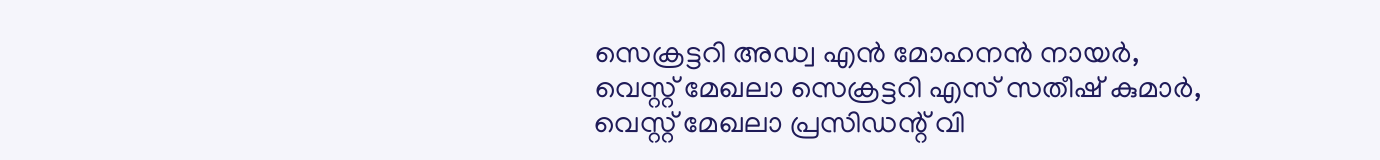സെക്രട്ടറി അഡ്വ എൻ മോഹനൻ നായർ, വെസ്റ്റ് മേഖലാ സെക്രട്ടറി എസ് സതീഷ് കുമാർ, വെസ്റ്റ് മേഖലാ പ്രസിഡന്റ് വി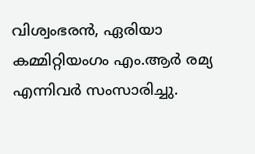വിശ്വംഭരൻ, ഏരിയാ കമ്മിറ്റിയംഗം എം.ആർ രമ്യ എന്നിവർ സംസാരിച്ചു.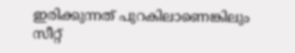ഇരിക്കുന്നത് പുറകിലാണെങ്കിലും സീറ്റ്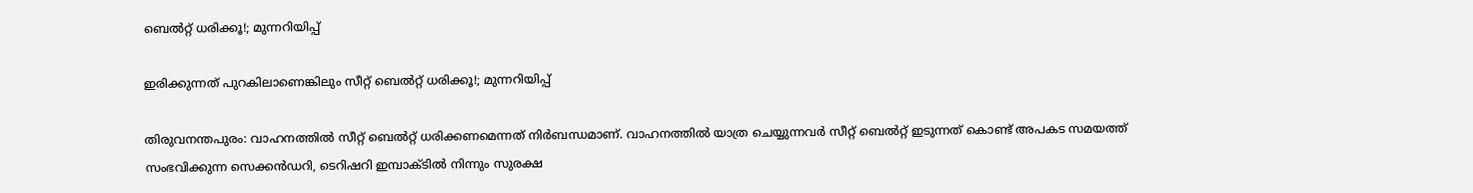ബെല്‍റ്റ് ധരിക്കൂ!; മുന്നറിയിപ്പ്

ഇരിക്കുന്നത് പുറകിലാണെങ്കിലും സീറ്റ് ബെല്‍റ്റ് ധരിക്കൂ!; മുന്നറിയിപ്പ്

തിരുവനന്തപുരം: വാഹനത്തില്‍ സീറ്റ് ബെല്‍റ്റ് ധരിക്കണമെന്നത് നിര്‍ബന്ധമാണ്. വാഹനത്തില്‍ യാത്ര ചെയ്യുന്നവര്‍ സീറ്റ് ബെല്‍റ്റ് ഇടുന്നത് കൊണ്ട് അപകട സമയത്ത് സംഭവിക്കുന്ന സെക്കന്‍ഡറി, ടെറിഷറി ഇമ്പാക്ടില്‍ നിന്നും സുരക്ഷ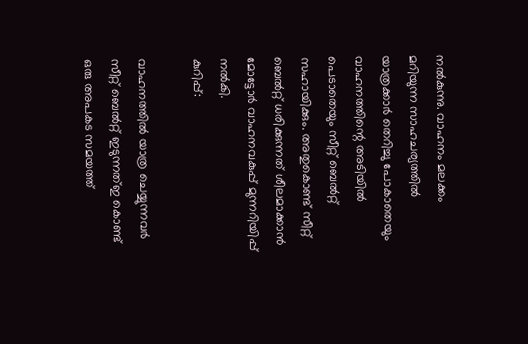നല്‍കുന്നു. വാഹനം മലക്കം മറിയുന്ന സാഹചര്യത്തില്‍ യാത്രക്കാര്‍ തെറിച്ചു പോകാതെയും വാഹനത്തിന്റെ അടിയില്‍ പെടാതെയും സീറ്റ് ബെല്‍റ്റ് സഹായിക്കും. അതുകൊണ്ട് സീറ്റ് ബെല്‍റ്റ് ധരിക്കുന്നത് ശീലമാക്കാന്‍ മോട്ടോര്‍ വാഹനവകുപ്പ് മുന്നറിയിപ്പ് നല്‍കി.
കുറിപ്പ്:

വാഹനത്തില്‍ യാത്ര ചെയ്യുന്നവര്‍ സീറ്റ് ബെല്‍റ്റ് ഇടുന്നത്ഇ കൊണ്ട് ഒരു അപകട സമയത്ത്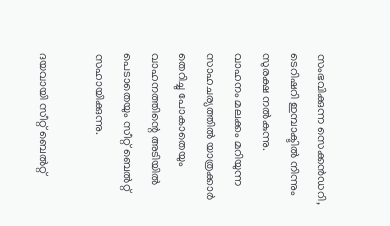സംഭവിക്കുന്ന സെക്കന്‍ഡറി, ടെറിഷറി ഇമ്പാക്ടില്‍ നിന്നും സുരക്ഷ നല്‍കുന്നു.
വാഹനം മലക്കം മറിയുന്ന സാഹചര്യത്തില്‍ യാത്രക്കാര്‍ തെറിച്ചു പോകാതെയും വാഹനത്തിന്റെ അടിയില്‍ പെടാതെയും സീറ്റ് ബെല്‍റ്റ് സഹായിക്കുന്നു.

ദയവായി സീറ്റ് ബെല്‍റ്റ്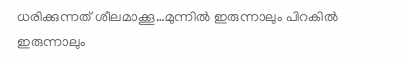ധരിക്കുന്നത് ശീലമാക്കൂ…മുന്നില്‍ ഇരുന്നാലും പിറകില്‍ ഇരുന്നാലും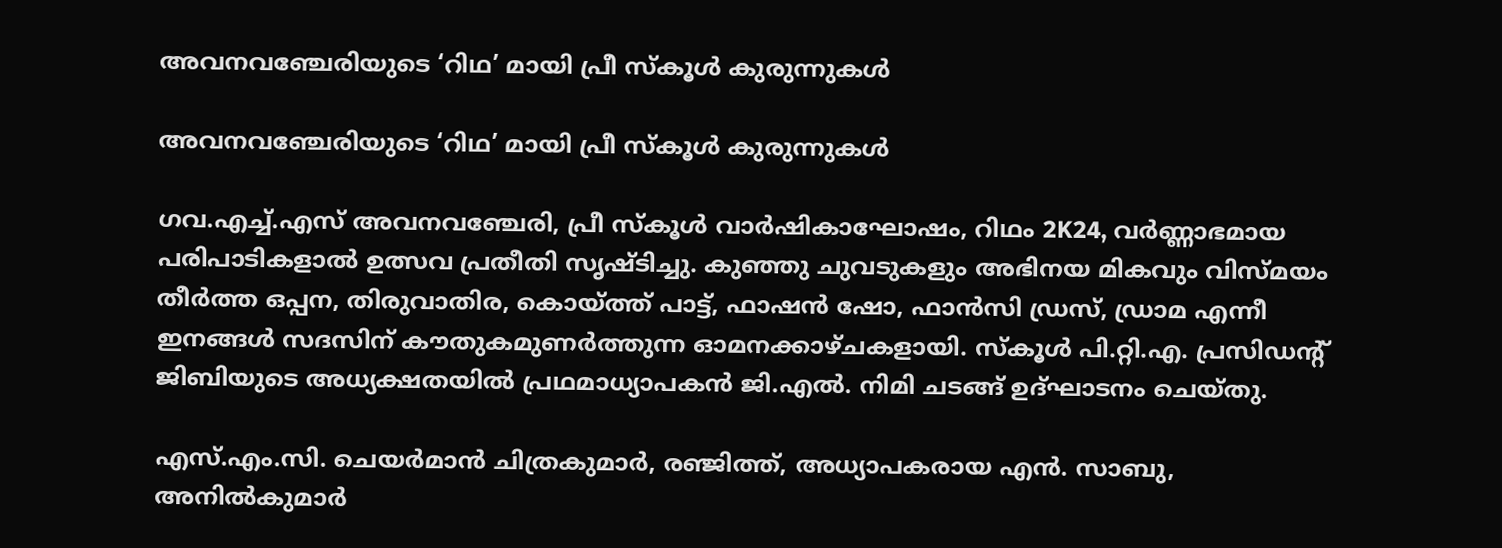അവനവഞ്ചേരിയുടെ ‘റിഥ’ മായി പ്രീ സ്കൂൾ കുരുന്നുകൾ

അവനവഞ്ചേരിയുടെ ‘റിഥ’ മായി പ്രീ സ്കൂൾ കുരുന്നുകൾ

ഗവ.എച്ച്.എസ് അവനവഞ്ചേരി, പ്രീ സ്കൂൾ വാർഷികാഘോഷം, റിഥം 2K24, വർണ്ണാഭമായ പരിപാടികളാൽ ഉത്സവ പ്രതീതി സൃഷ്ടിച്ചു. കുഞ്ഞു ചുവടുകളും അഭിനയ മികവും വിസ്മയം തീർത്ത ഒപ്പന, തിരുവാതിര, കൊയ്ത്ത് പാട്ട്, ഫാഷൻ ഷോ, ഫാൻസി ഡ്രസ്, ഡ്രാമ എന്നീ ഇനങ്ങൾ സദസിന് കൗതുകമുണർത്തുന്ന ഓമനക്കാഴ്ചകളായി. സ്കൂൾ പി.റ്റി.എ. പ്രസിഡൻ്റ് ജിബിയുടെ അധ്യക്ഷതയിൽ പ്രഥമാധ്യാപകൻ ജി.എൽ. നിമി ചടങ്ങ് ഉദ്ഘാടനം ചെയ്തു.

എസ്.എം.സി. ചെയർമാൻ ചിത്രകുമാർ, രഞ്ജിത്ത്, അധ്യാപകരായ എൻ. സാബു, അനിൽകുമാർ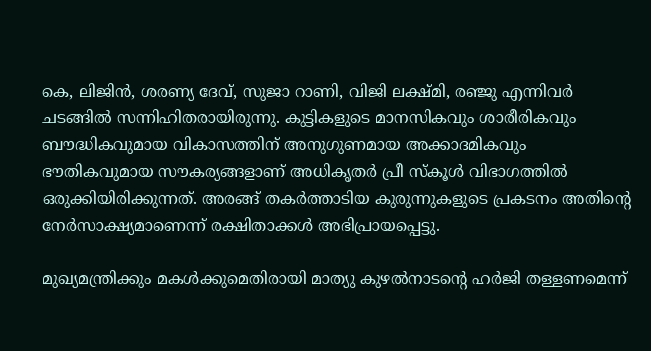കെ, ലിജിൻ, ശരണ്യ ദേവ്, സുജാ റാണി, വിജി ലക്ഷ്മി, രഞ്ജു എന്നിവർ ചടങ്ങിൽ സന്നിഹിതരായിരുന്നു. കുട്ടികളുടെ മാനസികവും ശാരീരികവും ബൗദ്ധികവുമായ വികാസത്തിന് അനുഗുണമായ അക്കാദമികവും ഭൗതികവുമായ സൗകര്യങ്ങളാണ് അധികൃതർ പ്രീ സ്കൂൾ വിഭാഗത്തിൽ ഒരുക്കിയിരിക്കുന്നത്. അരങ്ങ് തകർത്താടിയ കുരുന്നുകളുടെ പ്രകടനം അതിൻ്റെ നേർസാക്ഷ്യമാണെന്ന് രക്ഷിതാക്കൾ അഭിപ്രായപ്പെട്ടു.

മുഖ്യമന്ത്രിക്കും മകൾക്കുമെതിരായി മാത്യു കുഴൽനാടൻ്റെ ഹര്‍ജി തള്ളണമെന്ന്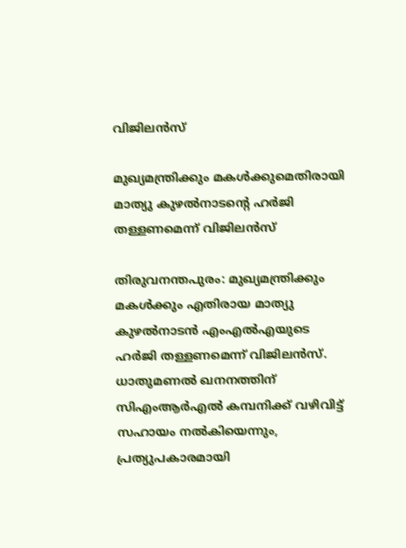വിജിലൻസ്

മുഖ്യമന്ത്രിക്കും മകൾക്കുമെതിരായി മാത്യു കുഴൽനാടൻ്റെ ഹര്‍ജി തള്ളണമെന്ന് വിജിലൻസ്

തിരുവനന്തപുരം: മുഖ്യമന്ത്രിക്കും മകള്‍ക്കും എതിരായ മാത്യു കുഴൽനാടൻ എംഎൽഎയുടെ ഹർജി തള്ളണമെന്ന് വിജിലൻസ്. ധാതുമണൽ ഖനനത്തിന് സിഎംആര്‍എൽ കമ്പനിക്ക് വഴിവിട്ട് സഹായം നൽകിയെന്നും, പ്രത്യുപകാരമായി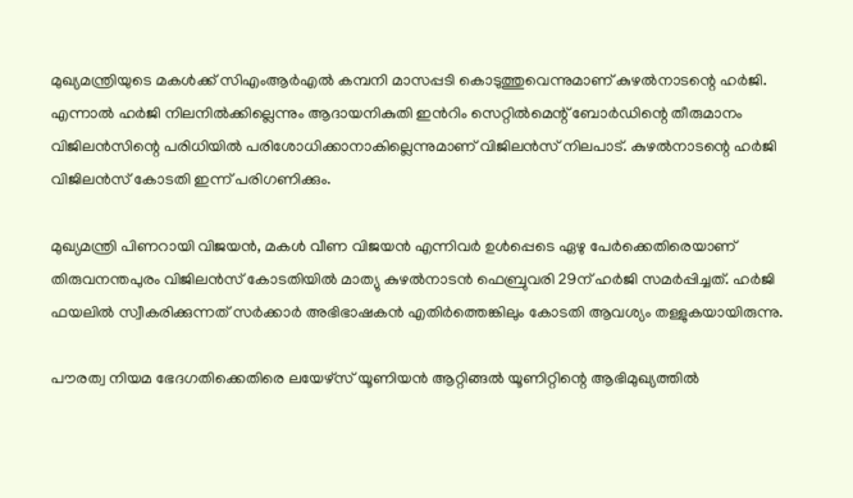മുഖ്യമന്ത്രിയുടെ മകള്‍ക്ക് സിഎംആര്‍എൽ കമ്പനി മാസപ്പടി കൊടുത്തുവെന്നുമാണ് കുഴൽനാടന്റെ ഹര്‍ജി. എന്നാൽ ഹര്‍ജി നിലനിൽക്കില്ലെന്നും ആദായനികുതി ഇൻറിം സെറ്റിൽമെന്റ് ബോര്‍ഡിന്റെ തീരുമാനം വിജിലൻസിന്റെ പരിധിയിൽ പരിശോധിക്കാനാകില്ലെന്നുമാണ് വിജിലൻസ് നിലപാട്. കുഴൽനാടന്റെ ഹര്‍ജി വിജിലൻസ് കോടതി ഇന്ന് പരിഗണിക്കും.

മുഖ്യമന്ത്രി പിണറായി വിജയൻ, മകള്‍ വീണ വിജയൻ എന്നിവർ ഉള്‍പ്പെടെ ഏഴു പേർക്കെതിരെയാണ് തിരുവനന്തപുരം വിജിലൻസ് കോടതിയിൽ മാത്യു കുഴൽനാടൻ ഫെബ്രുവരി 29ന് ഹര്‍ജി സമര്‍പ്പിച്ചത്. ഹര്‍ജി ഫയലിൽ സ്വീകരിക്കുന്നത് സര്‍ക്കാര്‍ അഭിഭാഷകൻ എതിര്‍ത്തെങ്കിലും കോടതി ആവശ്യം തള്ളുകയായിരുന്നു.

പൗരത്വ നിയമ ഭേദഗതിക്കെതിരെ ലയേഴ്സ് യൂണിയൻ ആറ്റിങ്ങൽ യൂണിറ്റിന്റെ ആഭിമുഖ്യത്തിൽ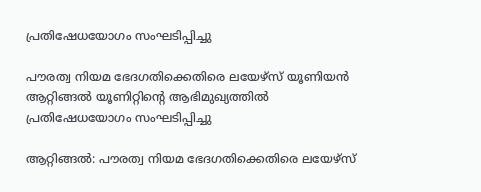പ്രതിഷേധയോഗം സംഘടിപ്പിച്ചു

പൗരത്വ നിയമ ഭേദഗതിക്കെതിരെ ലയേഴ്സ് യൂണിയൻ ആറ്റിങ്ങൽ യൂണിറ്റിന്റെ ആഭിമുഖ്യത്തിൽ പ്രതിഷേധയോഗം സംഘടിപ്പിച്ചു

ആറ്റിങ്ങൽ: പൗരത്വ നിയമ ഭേദഗതിക്കെതിരെ ലയേഴ്സ്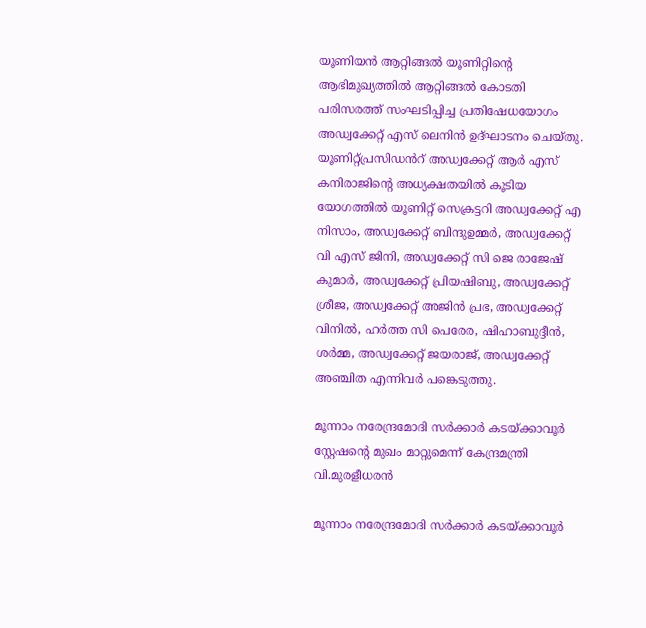യൂണിയൻ ആറ്റിങ്ങൽ യൂണിറ്റിന്റെ ആഭിമുഖ്യത്തിൽ ആറ്റിങ്ങൽ കോടതി പരിസരത്ത് സംഘടിപ്പിച്ച പ്രതിഷേധയോഗം അഡ്വക്കേറ്റ് എസ് ലെനിൻ ഉദ്ഘാടനം ചെയ്തു. യൂണിറ്റ്പ്രസിഡൻറ് അഡ്വക്കേറ്റ് ആർ എസ് കനിരാജിന്റെ അധ്യക്ഷതയിൽ കൂടിയ യോഗത്തിൽ യൂണിറ്റ് സെക്രട്ടറി അഡ്വക്കേറ്റ് എ നിസാം, അഡ്വക്കേറ്റ് ബിന്ദുഉമ്മർ, അഡ്വക്കേറ്റ് വി എസ് ജിനി, അഡ്വക്കേറ്റ് സി ജെ രാജേഷ് കുമാർ, അഡ്വക്കേറ്റ് പ്രിയഷിബു, അഡ്വക്കേറ്റ് ശ്രീജ, അഡ്വക്കേറ്റ് അജിൻ പ്രഭ, അഡ്വക്കേറ്റ് വിനിൽ, ഹർത്ത സി പെരേര, ഷിഹാബുദ്ദീൻ, ശർമ്മ, അഡ്വക്കേറ്റ് ജയരാജ്, അഡ്വക്കേറ്റ് അഞ്ചിത എന്നിവർ പങ്കെടുത്തു.

മൂന്നാം നരേന്ദ്രമോദി സർക്കാർ കടയ്ക്കാവൂർ സ്റ്റേഷന്‍റെ മുഖം മാറ്റുമെന്ന് കേന്ദ്രമന്ത്രി വി.മുരളീധരൻ

മൂന്നാം നരേന്ദ്രമോദി സർക്കാർ കടയ്ക്കാവൂർ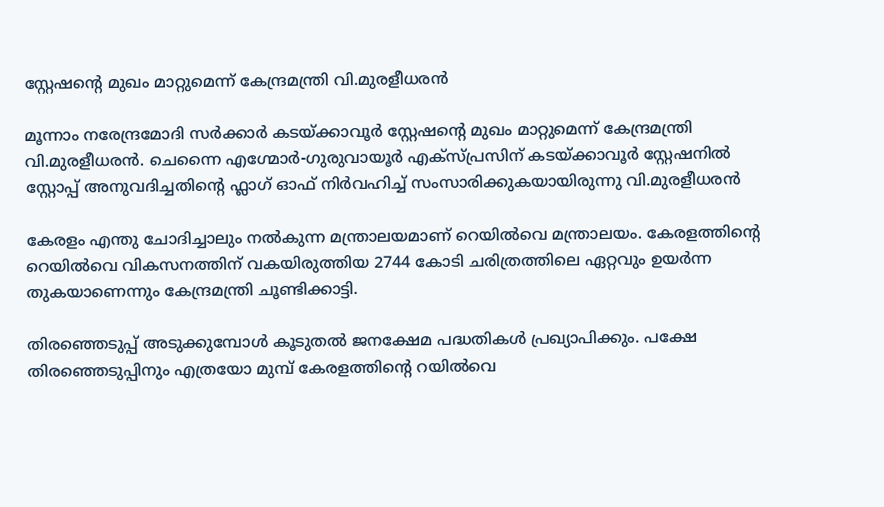സ്റ്റേഷന്‍റെ മുഖം മാറ്റുമെന്ന് കേന്ദ്രമന്ത്രി വി.മുരളീധരൻ

മൂന്നാം നരേന്ദ്രമോദി സർക്കാർ കടയ്ക്കാവൂർ സ്റ്റേഷന്‍റെ മുഖം മാറ്റുമെന്ന് കേന്ദ്രമന്ത്രി വി.മുരളീധരൻ. ചെന്നൈ എഗ്മോര്‍-ഗുരുവായൂര്‍ എക്സ്പ്രസിന് കടയ്ക്കാവൂര്‍ സ്റ്റേഷനില്‍ സ്റ്റോപ്പ് അനുവദിച്ചതിന്‍റെ ഫ്ലാഗ് ഓഫ് നിർവഹിച്ച് സംസാരിക്കുകയായിരുന്നു വി.മുരളീധരൻ

കേരളം എന്തു ചോദിച്ചാലും നൽകുന്ന മന്ത്രാലയമാണ് റെയിൽവെ മന്ത്രാലയം. കേരളത്തിന്‍റെ റെയില്‍വെ വികസനത്തിന് വകയിരുത്തിയ 2744 കോടി ചരിത്രത്തിലെ ഏറ്റവും ഉയര്‍ന്ന തുകയാണെന്നും കേന്ദ്രമന്ത്രി ചൂണ്ടിക്കാട്ടി.

തിരഞ്ഞെടുപ്പ് അടുക്കുമ്പോൾ കൂടുതൽ ജനക്ഷേമ പദ്ധതികൾ പ്രഖ്യാപിക്കും. പക്ഷേ തിരഞ്ഞെടുപ്പിനും എത്രയോ മുമ്പ് കേരളത്തിന്‍റെ റയിൽവെ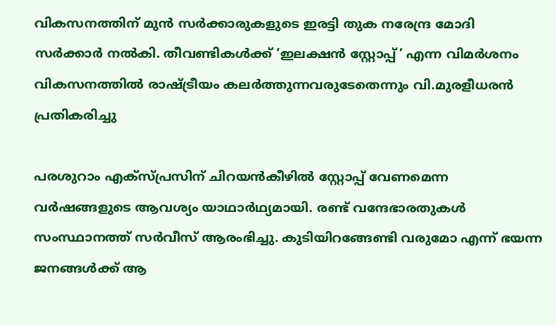വികസനത്തിന് മുൻ സർക്കാരുകളുടെ ഇരട്ടി തുക നരേന്ദ്ര മോദി സർക്കാർ നൽകി. തീവണ്ടികള്‍ക്ക് ‘ഇലക്ഷന്‍ സ്റ്റോപ്പ്’ എന്ന വിമർശനം വികസനത്തിൽ രാഷ്ട്രീയം കലർത്തുന്നവരുടേതെന്നും വി.മുരളീധരൻ പ്രതികരിച്ചു

പരശുറാം എക്സ്പ്രസിന് ചിറയൻകീഴിൽ സ്റ്റോപ്പ് വേണമെന്ന വർഷങ്ങളുടെ ആവശ്യം യാഥാർഥ്യമായി. രണ്ട് വന്ദേഭാരതുകള്‍ സംസ്ഥാനത്ത് സർവീസ് ആരംഭിച്ചു. കുടിയിറങ്ങേണ്ടി വരുമോ എന്ന് ഭയന്ന ജനങ്ങൾക്ക് ആ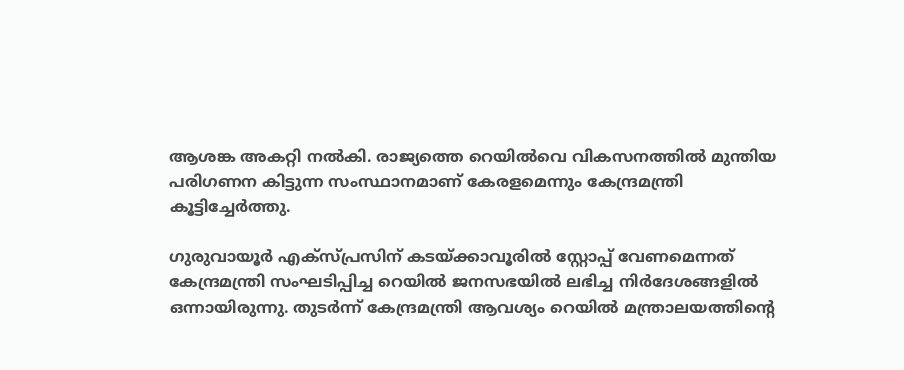ആശങ്ക അകറ്റി നൽകി. രാജ്യത്തെ റെയില്‍വെ വികസനത്തില്‍ മുന്തിയ പരിഗണന കിട്ടുന്ന സംസ്ഥാനമാണ് കേരളമെന്നും കേന്ദ്രമന്ത്രി കൂട്ടിച്ചേർത്തു.

ഗുരുവായൂർ എക്സ്പ്രസിന് കടയ്ക്കാവൂരിൽ സ്റ്റോപ്പ് വേണമെന്നത് കേന്ദ്രമന്ത്രി സംഘടിപ്പിച്ച റെയിൽ ജനസഭയിൽ ലഭിച്ച നിർദേശങ്ങളിൽ ഒന്നായിരുന്നു. തുടർന്ന് കേന്ദ്രമന്ത്രി ആവശ്യം റെയിൽ മന്ത്രാലയത്തിന്‍റെ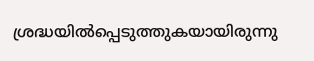ശ്രദ്ധയിൽപ്പെടുത്തുകയായിരുന്നു